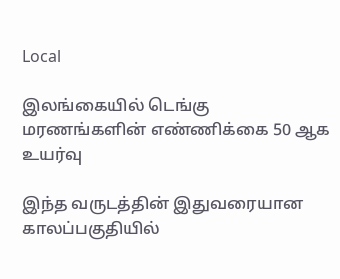Local

இலங்கையில் டெங்கு மரணங்களின் எண்ணிக்கை 50 ஆக உயர்வு

இந்த வருடத்தின் இதுவரையான காலப்பகுதியில்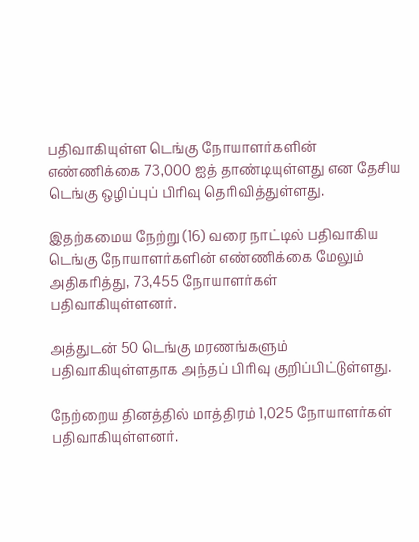பதிவாகியுள்ள டெங்கு நோயாளர்களின் எண்ணிக்கை 73,000 ஐத் தாண்டியுள்ளது என தேசிய டெங்கு ஒழிப்புப் பிரிவு தெரிவித்துள்ளது.

இதற்கமைய நேற்று (16) வரை நாட்டில் பதிவாகிய டெங்கு நோயாளர்களின் எண்ணிக்கை மேலும் அதிகரித்து, 73,455 நோயாளர்கள் பதிவாகியுள்ளனர்.

அத்துடன் 50 டெங்கு மரணங்களும் பதிவாகியுள்ளதாக அந்தப் பிரிவு குறிப்பிட்டுள்ளது.

நேற்றைய தினத்தில் மாத்திரம் 1,025 நோயாளர்கள் பதிவாகியுள்ளனர்.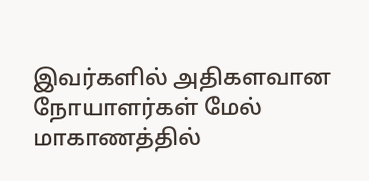இவர்களில் அதிகளவான நோயாளர்கள் மேல் மாகாணத்தில்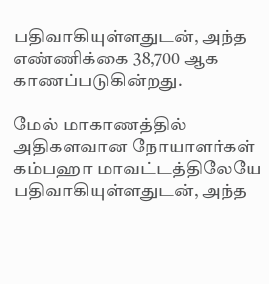பதிவாகியுள்ளதுடன், அந்த எண்ணிக்கை 38,700 ஆக காணப்படுகின்றது.

மேல் மாகாணத்தில் அதிகளவான நோயாளர்கள் கம்பஹா மாவட்டத்திலேயே பதிவாகியுள்ளதுடன், அந்த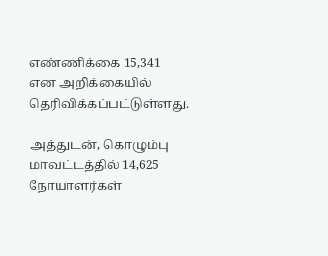எண்ணிக்கை 15,341 என அறிக்கையில் தெரிவிக்கப்பட்டுள்ளது.

அத்துடன், கொழும்பு மாவட்டத்தில் 14,625 நோயாளர்கள்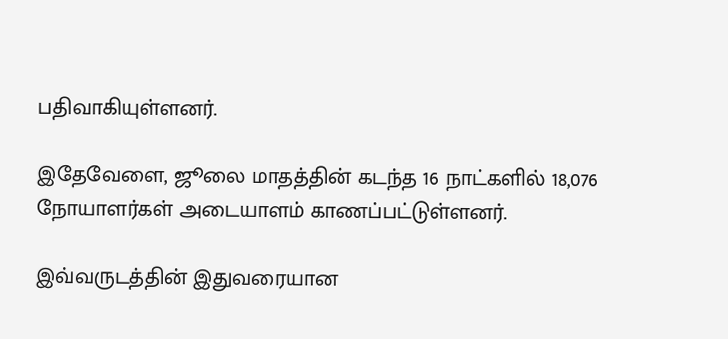பதிவாகியுள்ளனர்.

இதேவேளை, ஜூலை மாதத்தின் கடந்த 16 நாட்களில் 18,076 நோயாளர்கள் அடையாளம் காணப்பட்டுள்ளனர்.

இவ்வருடத்தின் இதுவரையான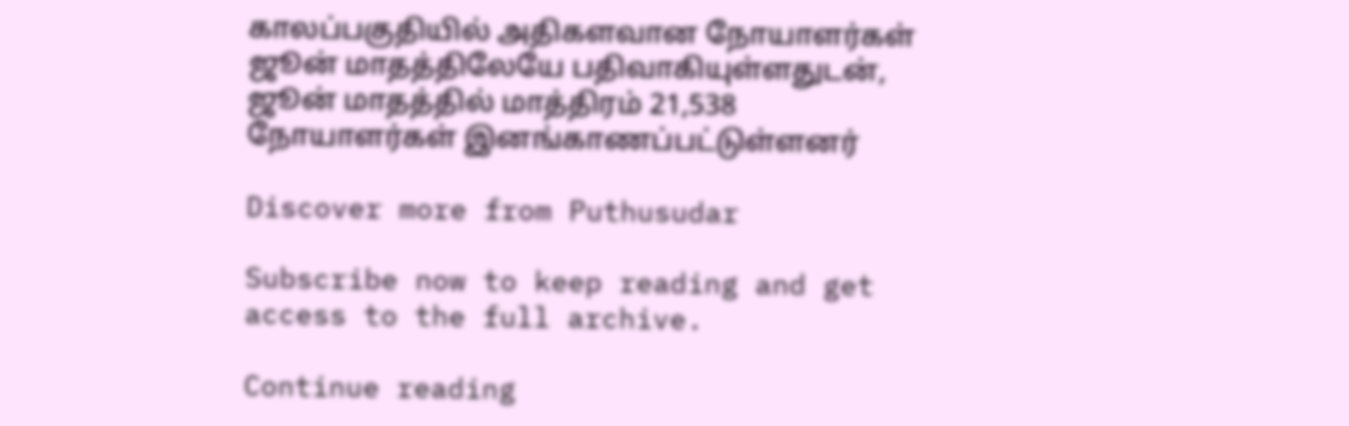காலப்பகுதியில் அதிகளவான நோயாளர்கள் ஜூன் மாதத்திலேயே பதிவாகியுள்ளதுடன், ஜூன் மாதத்தில் மாத்திரம் 21,538 நோயாளர்கள் இனங்காணப்பட்டுள்ளனர்

Discover more from Puthusudar

Subscribe now to keep reading and get access to the full archive.

Continue reading